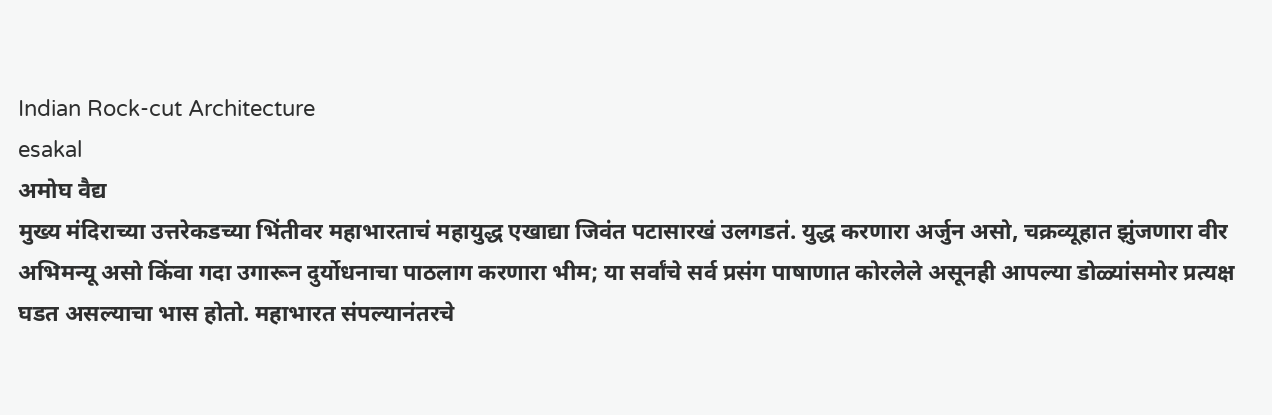Indian Rock-cut Architecture
esakal
अमोघ वैद्य
मुख्य मंदिराच्या उत्तरेकडच्या भिंतीवर महाभारताचं महायुद्ध एखाद्या जिवंत पटासारखं उलगडतं. युद्ध करणारा अर्जुन असो, चक्रव्यूहात झुंजणारा वीर अभिमन्यू असो किंवा गदा उगारून दुर्योधनाचा पाठलाग करणारा भीम; या सर्वांचे सर्व प्रसंग पाषाणात कोरलेले असूनही आपल्या डोळ्यांसमोर प्रत्यक्ष घडत असल्याचा भास होतो. महाभारत संपल्यानंतरचे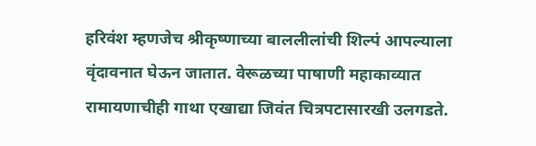हरिवंश म्हणजेच श्रीकृष्णाच्या बाललीलांची शिल्पं आपल्याला वृंदावनात घेऊन जातात. वेरूळच्या पाषाणी महाकाव्यात रामायणाचीही गाथा एखाद्या जिवंत चित्रपटासारखी उलगडते.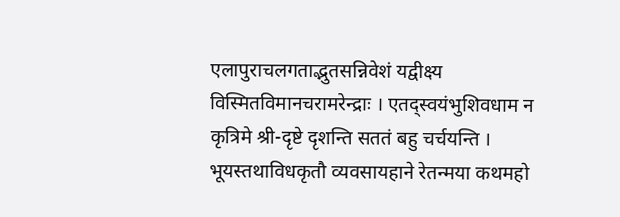एलापुराचलगताद्भुतसन्निवेशं यद्वीक्ष्य विस्मितविमानचरामरेन्द्राः । एतद्स्वयंभुशिवधाम न कृत्रिमे श्री-दृष्टे दृशन्ति सततं बहु चर्चयन्ति । भूयस्तथाविधकृतौ व्यवसायहाने रेतन्मया कथमहो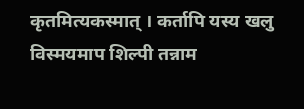कृतमित्यकस्मात् । कर्तापि यस्य खलु विस्मयमाप शिल्पी तन्नाम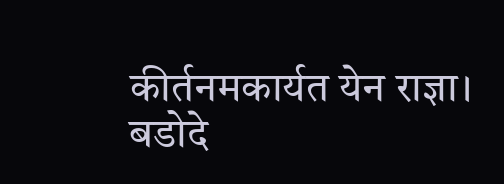कीर्तनमकार्यत येन राज्ञा।
बडोदे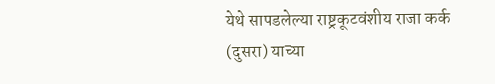येथे सापडलेल्या राष्ट्रकूटवंशीय राजा कर्क (दुसरा) याच्या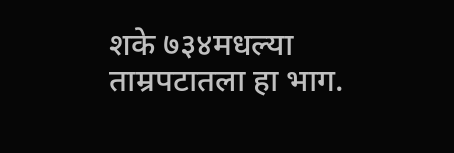शके ७३४मधल्या ताम्रपटातला हा भाग.